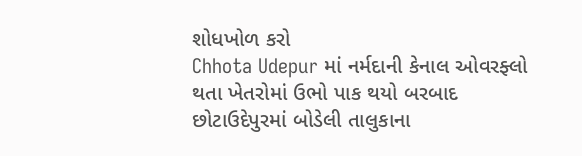શોધખોળ કરો
Chhota Udepur માં નર્મદાની કેનાલ ઓવરફ્લો થતા ખેતરોમાં ઉભો પાક થયો બરબાદ
છોટાઉદેપુરમાં બોડેલી તાલુકાના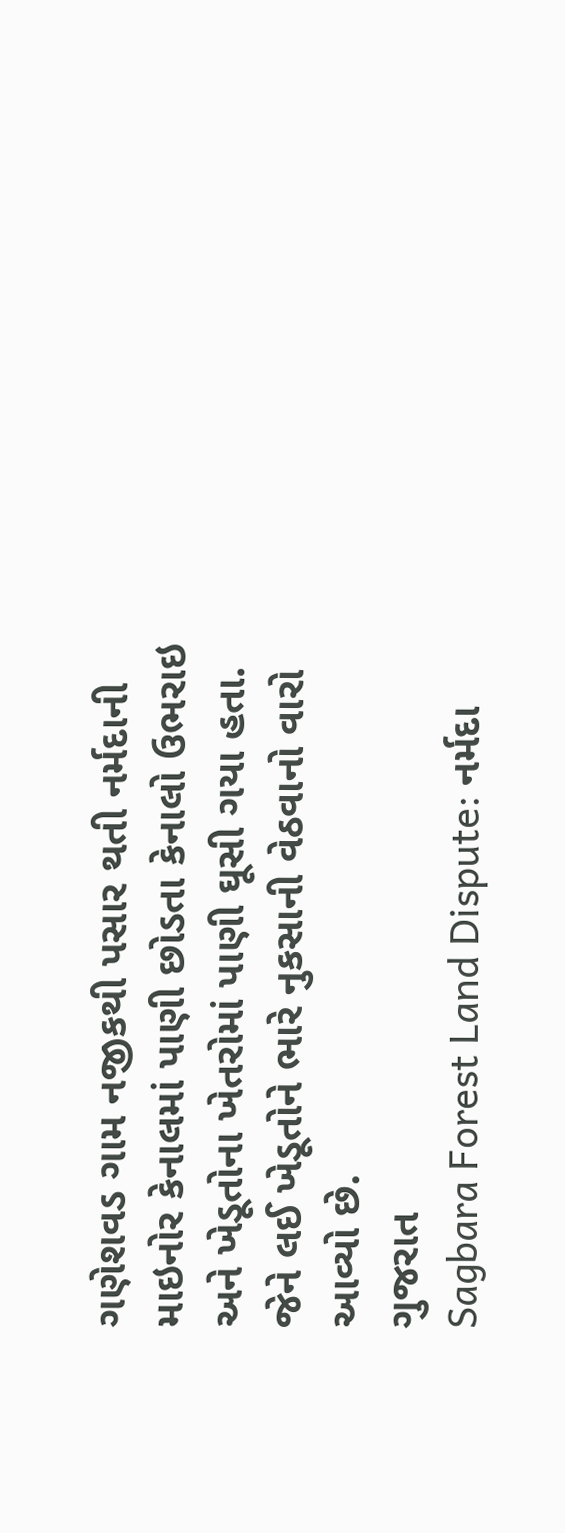ગણેશવડ ગામ નજીકથી પસાર થતી નર્મદાની માઇનોર કેનાલમાં પાણી છોડતા કેનાલો ઉભરાઇ અને ખેડૂતોના ખેતરોમાં પાણી ઘૂસી ગયા હતા. જેને લઈ ખેડૂતોને ભારે નુકસાની વેઠવાનો વારો આવ્યો છે.
ગુજરાત
Sagbara Forest Land Dispute: નર્મદા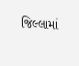જિલ્લામાં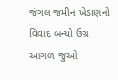જંગલ જમીન ખેડાણનો વિવાદ બન્યો ઉગ્ર
આગળ જુઓ